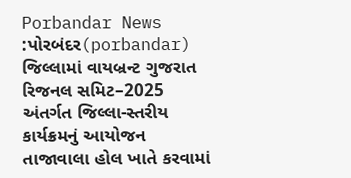Porbandar News :પોરબંદર(porbandar) જિલ્લામાં વાયબ્રન્ટ ગુજરાત રિજનલ સમિટ–2025 અંતર્ગત જિલ્લા-સ્તરીય કાર્યક્રમનું આયોજન તાજાવાલા હોલ ખાતે કરવામાં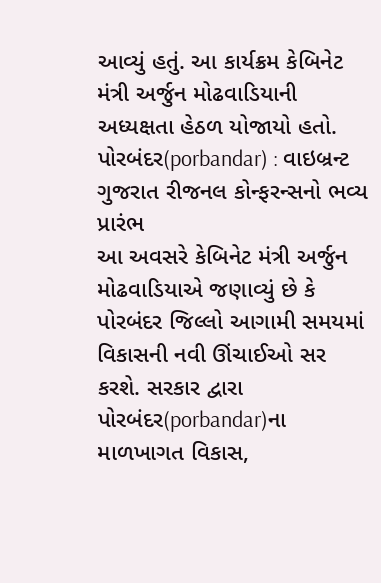આવ્યું હતું. આ કાર્યક્રમ કેબિનેટ મંત્રી અર્જુન મોઢવાડિયાની અધ્યક્ષતા હેઠળ યોજાયો હતો.
પોરબંદર(porbandar) : વાઇબ્રન્ટ ગુજરાત રીજનલ કોન્ફરન્સનો ભવ્ય પ્રારંભ
આ અવસરે કેબિનેટ મંત્રી અર્જુન મોઢવાડિયાએ જણાવ્યું છે કે પોરબંદર જિલ્લો આગામી સમયમાં વિકાસની નવી ઊંચાઈઓ સર કરશે. સરકાર દ્વારા પોરબંદર(porbandar)ના માળખાગત વિકાસ,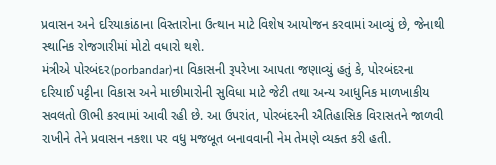પ્રવાસન અને દરિયાકાંઠાના વિસ્તારોના ઉત્થાન માટે વિશેષ આયોજન કરવામાં આવ્યું છે, જેનાથી સ્થાનિક રોજગારીમાં મોટો વધારો થશે.
મંત્રીએ પોરબંદર(porbandar)ના વિકાસની રૂપરેખા આપતા જણાવ્યું હતું કે, પોરબંદરના દરિયાઈ પટ્ટીના વિકાસ અને માછીમારોની સુવિધા માટે જેટી તથા અન્ય આધુનિક માળખાકીય સવલતો ઊભી કરવામાં આવી રહી છે. આ ઉપરાંત, પોરબંદરની ઐતિહાસિક વિરાસતને જાળવી રાખીને તેને પ્રવાસન નકશા પર વધુ મજબૂત બનાવવાની નેમ તેમણે વ્યક્ત કરી હતી.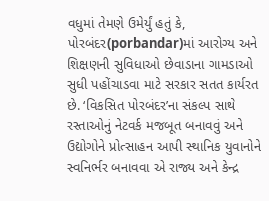વધુમાં તેમણે ઉમેર્યું હતું કે, પોરબંદર(porbandar)માં આરોગ્ય અને શિક્ષણની સુવિધાઓ છેવાડાના ગામડાઓ સુધી પહોંચાડવા માટે સરકાર સતત કાર્યરત છે. ‘વિકસિત પોરબંદર’ના સંકલ્પ સાથે રસ્તાઓનું નેટવર્ક મજબૂત બનાવવું અને ઉદ્યોગોને પ્રોત્સાહન આપી સ્થાનિક યુવાનોને સ્વનિર્ભર બનાવવા એ રાજ્ય અને કેન્દ્ર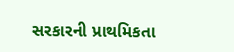સરકારની પ્રાથમિકતા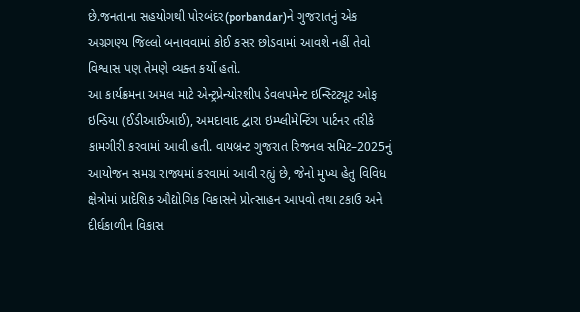છે.જનતાના સહયોગથી પોરબંદર(porbandar)ને ગુજરાતનું એક અગ્રગણ્ય જિલ્લો બનાવવામાં કોઈ કસર છોડવામાં આવશે નહીં તેવો વિશ્વાસ પણ તેમણે વ્યક્ત કર્યો હતો.
આ કાર્યક્રમના અમલ માટે એન્ટ્રપ્રેન્યોરશીપ ડેવલપમેન્ટ ઇન્સ્ટિટ્યૂટ ઓફ ઇન્ડિયા (ઈડીઆઈઆઈ), અમદાવાદ દ્વારા ઇમ્પ્લીમેન્ટિંગ પાર્ટનર તરીકે કામગીરી કરવામાં આવી હતી. વાયબ્રન્ટ ગુજરાત રિજનલ સમિટ–2025નું આયોજન સમગ્ર રાજ્યમાં કરવામાં આવી રહ્યું છે, જેનો મુખ્ય હેતુ વિવિધ ક્ષેત્રોમાં પ્રાદેશિક ઔદ્યોગિક વિકાસને પ્રોત્સાહન આપવો તથા ટકાઉ અને દીર્ઘકાળીન વિકાસ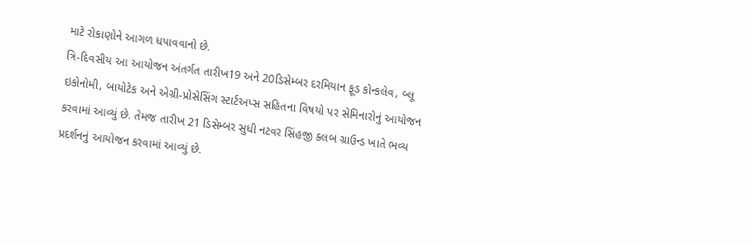માટે રોકાણોને આગળ ધપાવવાનો છે.
ત્રિ-દિવસીય આ આયોજન અંતર્ગત તારીખ19 અને 20ડિસેમ્બર દરમિયાન ફૂડ કોન્કલેવ, બ્લૂ ઇકોનોમી, બાયોટેક અને એગ્રી-પ્રોસેસિંગ સ્ટાર્ટઅપ્સ સહિતના વિષયો પર સેમિનારોનું આયોજન કરવામાં આવ્યું છે. તેમજ તારીખ 21 ડિસેમ્બર સુધી નટવર સિંહજી ક્લબ ગ્રાઉન્ડ ખાતે ભવ્ય પ્રદર્શનનું આયોજન કરવામાં આવ્યું છે.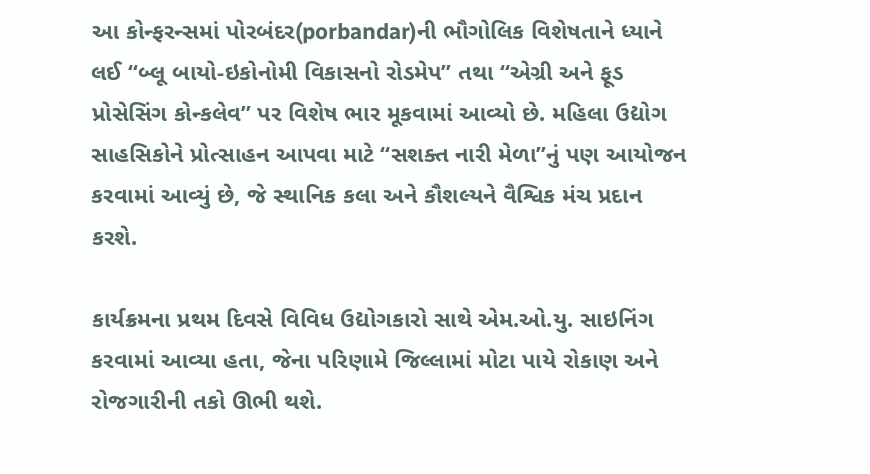આ કોન્ફરન્સમાં પોરબંદર(porbandar)ની ભૌગોલિક વિશેષતાને ધ્યાને લઈ “બ્લૂ બાયો-ઇકોનોમી વિકાસનો રોડમેપ” તથા “એગ્રી અને ફૂડ પ્રોસેસિંગ કોન્કલેવ” પર વિશેષ ભાર મૂકવામાં આવ્યો છે. મહિલા ઉદ્યોગ સાહસિકોને પ્રોત્સાહન આપવા માટે “સશક્ત નારી મેળા”નું પણ આયોજન કરવામાં આવ્યું છે, જે સ્થાનિક કલા અને કૌશલ્યને વૈશ્વિક મંચ પ્રદાન કરશે.

કાર્યક્રમના પ્રથમ દિવસે વિવિધ ઉદ્યોગકારો સાથે એમ.ઓ.યુ. સાઇનિંગ કરવામાં આવ્યા હતા, જેના પરિણામે જિલ્લામાં મોટા પાયે રોકાણ અને રોજગારીની તકો ઊભી થશે.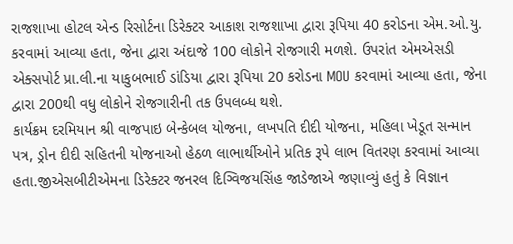રાજશાખા હોટલ એન્ડ રિસોર્ટના ડિરેક્ટર આકાશ રાજશાખા દ્વારા રૂપિયા 40 કરોડના એમ.ઓ.યુ. કરવામાં આવ્યા હતા, જેના દ્વારા અંદાજે 100 લોકોને રોજગારી મળશે. ઉપરાંત એમએસડી એક્સપોર્ટ પ્રા.લી.ના યાકુબભાઈ ડાંડિયા દ્વારા રૂપિયા 20 કરોડના MOU કરવામાં આવ્યા હતા, જેના દ્વારા 200થી વધુ લોકોને રોજગારીની તક ઉપલબ્ધ થશે.
કાર્યક્રમ દરમિયાન શ્રી વાજપાઇ બેન્કેબલ યોજના, લખપતિ દીદી યોજના, મહિલા ખેડૂત સન્માન પત્ર, ડ્રોન દીદી સહિતની યોજનાઓ હેઠળ લાભાર્થીઓને પ્રતિક રૂપે લાભ વિતરણ કરવામાં આવ્યા હતા.જીએસબીટીએમના ડિરેક્ટર જનરલ દિગ્વિજયસિંહ જાડેજાએ જણાવ્યું હતું કે વિજ્ઞાન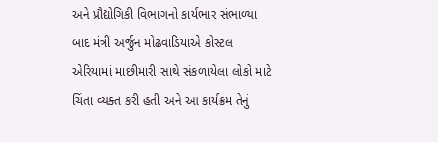અને પ્રૌદ્યોગિકી વિભાગનો કાર્યભાર સંભાળ્યા બાદ મંત્રી અર્જુન મોઢવાડિયાએ કોસ્ટલ એરિયામાં માછીમારી સાથે સંકળાયેલા લોકો માટે ચિંતા વ્યક્ત કરી હતી અને આ કાર્યક્રમ તેનું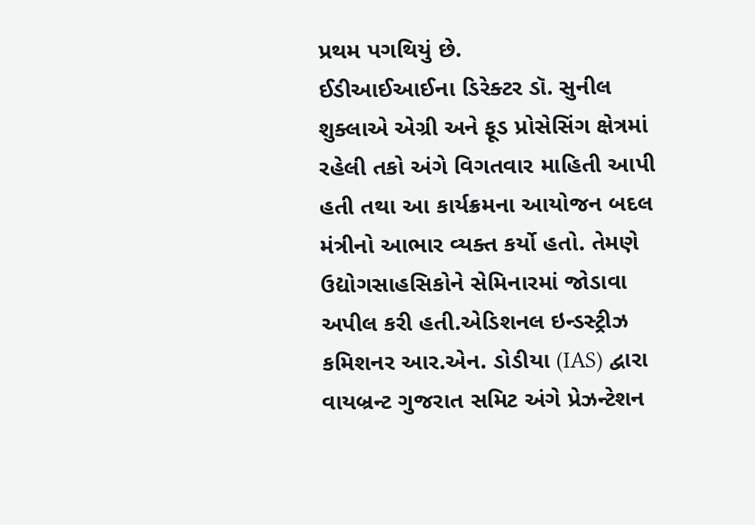પ્રથમ પગથિયું છે.
ઈડીઆઈઆઈના ડિરેક્ટર ડૉ. સુનીલ શુક્લાએ એગ્રી અને ફૂડ પ્રોસેસિંગ ક્ષેત્રમાં રહેલી તકો અંગે વિગતવાર માહિતી આપી હતી તથા આ કાર્યક્રમના આયોજન બદલ મંત્રીનો આભાર વ્યક્ત કર્યો હતો. તેમણે ઉદ્યોગસાહસિકોને સેમિનારમાં જોડાવા અપીલ કરી હતી.એડિશનલ ઇન્ડસ્ટ્રીઝ કમિશનર આર.એન. ડોડીયા (IAS) દ્વારા વાયબ્રન્ટ ગુજરાત સમિટ અંગે પ્રેઝન્ટેશન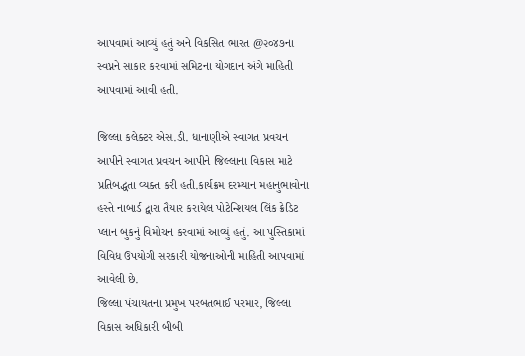આપવામાં આવ્યું હતું અને વિકસિત ભારત @૨૦૪૭ના સ્વપ્નને સાકાર કરવામાં સમિટના યોગદાન અંગે માહિતી આપવામાં આવી હતી.

જિલ્લા કલેક્ટર એસ.ડી. ધાનાણીએ સ્વાગત પ્રવચન આપીને સ્વાગત પ્રવચન આપીને જિલ્લાના વિકાસ માટે પ્રતિબદ્ધતા વ્યક્ત કરી હતી.કાર્યક્રમ દરમ્યાન મહાનુભાવોના હસ્તે નાબાર્ડ દ્વારા તૈયાર કરાયેલ પોટેન્શિયલ લિંક ક્રેડિટ પ્લાન બુકનું વિમોચન કરવામાં આવ્યું હતું. આ પુસ્તિકામાં વિવિધ ઉપયોગી સરકારી યોજનાઓની માહિતી આપવામાં આવેલી છે.
જિલ્લા પંચાયતના પ્રમુખ પરબતભાઈ પરમાર, જિલ્લા વિકાસ અધિકારી બીબી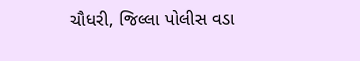ચૌધરી, જિલ્લા પોલીસ વડા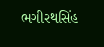ભગીરથસિંહ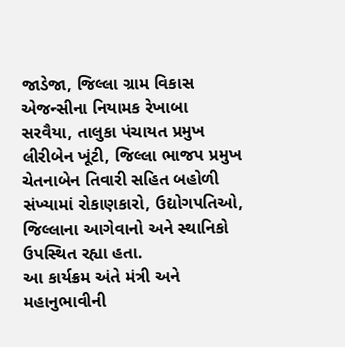જાડેજા, જિલ્લા ગ્રામ વિકાસ એજન્સીના નિયામક રેખાબા સરવૈયા, તાલુકા પંચાયત પ્રમુખ લીરીબેન ખૂંટી, જિલ્લા ભાજપ પ્રમુખ ચેતનાબેન તિવારી સહિત બહોળી સંખ્યામાં રોકાણકારો, ઉદ્યોગપતિઓ, જિલ્લાના આગેવાનો અને સ્થાનિકો ઉપસ્થિત રહ્યા હતા.
આ કાર્યક્રમ અંતે મંત્રી અને મહાનુભાવીની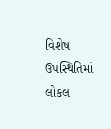વિશેષ ઉપસ્થિતિમાં લોકલ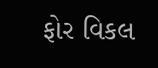ફોર વિકલ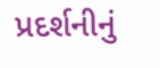પ્રદર્શનીનું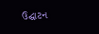ઉદ્ઘાટન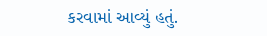કરવામાં આવ્યું હતું.